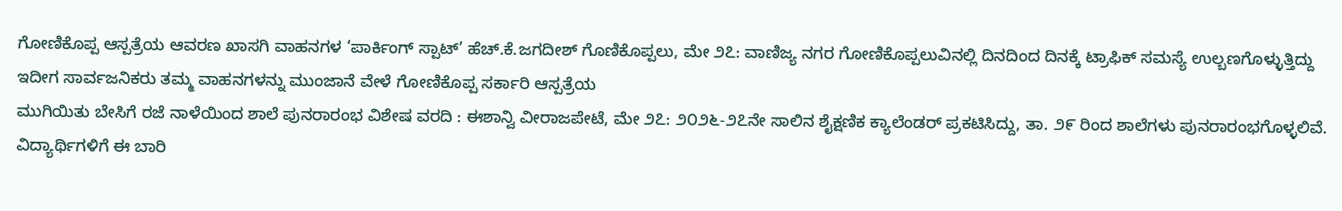ಗೋಣಿಕೊಪ್ಪ ಆಸ್ಪತ್ರೆಯ ಆವರಣ ಖಾಸಗಿ ವಾಹನಗಳ ‘ಪಾರ್ಕಿಂಗ್ ಸ್ಪಾಟ್’ ಹೆಚ್.ಕೆ.ಜಗದೀಶ್ ಗೊಣಿಕೊಪ್ಪಲು, ಮೇ ೨೭: ವಾಣಿಜ್ಯ ನಗರ ಗೋಣಿಕೊಪ್ಪಲುವಿನಲ್ಲಿ ದಿನದಿಂದ ದಿನಕ್ಕೆ ಟ್ರಾಫಿಕ್ ಸಮಸ್ಯೆ ಉಲ್ಬಣಗೊಳ್ಳುತ್ತಿದ್ದು ಇದೀಗ ಸಾರ್ವಜನಿಕರು ತಮ್ಮ ವಾಹನಗಳನ್ನು ಮುಂಜಾನೆ ವೇಳೆ ಗೋಣಿಕೊಪ್ಪ ಸರ್ಕಾರಿ ಆಸ್ಪತ್ರೆಯ
ಮುಗಿಯಿತು ಬೇಸಿಗೆ ರಜೆ ನಾಳೆಯಿಂದ ಶಾಲೆ ಪುನರಾರಂಭ ವಿಶೇಷ ವರದಿ : ಈಶಾನ್ವಿ ವೀರಾಜಪೇಟೆ, ಮೇ ೨೭: ೨೦೨೬-೨೭ನೇ ಸಾಲಿನ ಶೈಕ್ಷಣಿಕ ಕ್ಯಾಲೆಂಡರ್ ಪ್ರಕಟಿಸಿದ್ದು, ತಾ. ೨೯ ರಿಂದ ಶಾಲೆಗಳು ಪುನರಾರಂಭಗೊಳ್ಳಲಿವೆ. ವಿದ್ಯಾರ್ಥಿಗಳಿಗೆ ಈ ಬಾರಿ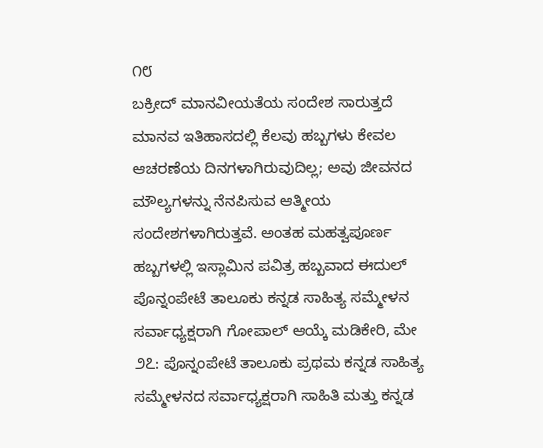೧೮
ಬಕ್ರೀದ್ ಮಾನವೀಯತೆಯ ಸಂದೇಶ ಸಾರುತ್ತದೆ ಮಾನವ ಇತಿಹಾಸದಲ್ಲಿ ಕೆಲವು ಹಬ್ಬಗಳು ಕೇವಲ ಆಚರಣೆಯ ದಿನಗಳಾಗಿರುವುದಿಲ್ಲ; ಅವು ಜೀವನದ ಮೌಲ್ಯಗಳನ್ನು ನೆನಪಿಸುವ ಆತ್ಮೀಯ ಸಂದೇಶಗಳಾಗಿರುತ್ತವೆ. ಅಂತಹ ಮಹತ್ವಪೂರ್ಣ ಹಬ್ಬಗಳಲ್ಲಿ ಇಸ್ಲಾಮಿನ ಪವಿತ್ರ ಹಬ್ಬವಾದ ಈದುಲ್
ಪೊನ್ನಂಪೇಟೆ ತಾಲೂಕು ಕನ್ನಡ ಸಾಹಿತ್ಯ ಸಮ್ಮೇಳನ ಸರ್ವಾಧ್ಯಕ್ಷರಾಗಿ ಗೋಪಾಲ್ ಆಯ್ಕೆ ಮಡಿಕೇರಿ, ಮೇ ೨೭: ಪೊನ್ನಂಪೇಟೆ ತಾಲೂಕು ಪ್ರಥಮ ಕನ್ನಡ ಸಾಹಿತ್ಯ ಸಮ್ಮೇಳನದ ಸರ್ವಾಧ್ಯಕ್ಷರಾಗಿ ಸಾಹಿತಿ ಮತ್ತು ಕನ್ನಡ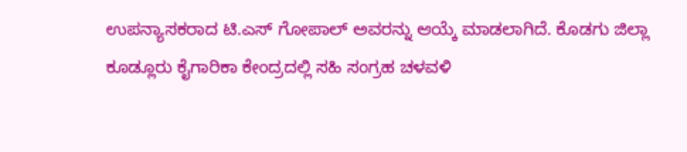ಉಪನ್ಯಾಸಕರಾದ ಟಿ.ಎಸ್ ಗೋಪಾಲ್ ಅವರನ್ನು ಆಯ್ಕೆ ಮಾಡಲಾಗಿದೆ. ಕೊಡಗು ಜಿಲ್ಲಾ
ಕೂಡ್ಲೂರು ಕೈಗಾರಿಕಾ ಕೇಂದ್ರದಲ್ಲಿ ಸಹಿ ಸಂಗ್ರಹ ಚಳವಳಿ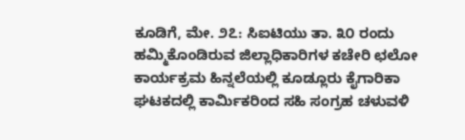ಕೂಡಿಗೆ, ಮೇ. ೨೭: ಸಿಐಟಿಯು ತಾ. ೩೦ ರಂದು ಹಮ್ಮಿಕೊಂಡಿರುವ ಜಿಲ್ಲಾಧಿಕಾರಿಗಳ ಕಚೇರಿ ಛಲೋ ಕಾರ್ಯಕ್ರಮ ಹಿನ್ನಲೆಯಲ್ಲಿ ಕೂಡ್ಲೂರು ಕೈಗಾರಿಕಾ ಘಟಕದಲ್ಲಿ ಕಾರ್ಮಿಕರಿಂದ ಸಹಿ ಸಂಗ್ರಹ ಚಳುವಳಿ